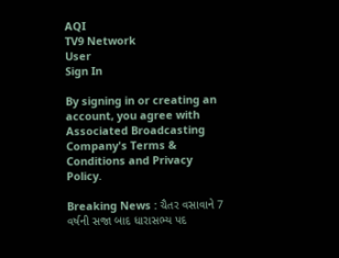AQI
TV9 Network
User
Sign In

By signing in or creating an account, you agree with Associated Broadcasting Company's Terms & Conditions and Privacy Policy.

Breaking News : ચૈતર વસાવાને 7 વર્ષની સજા બાદ ધારાસભ્ય પદ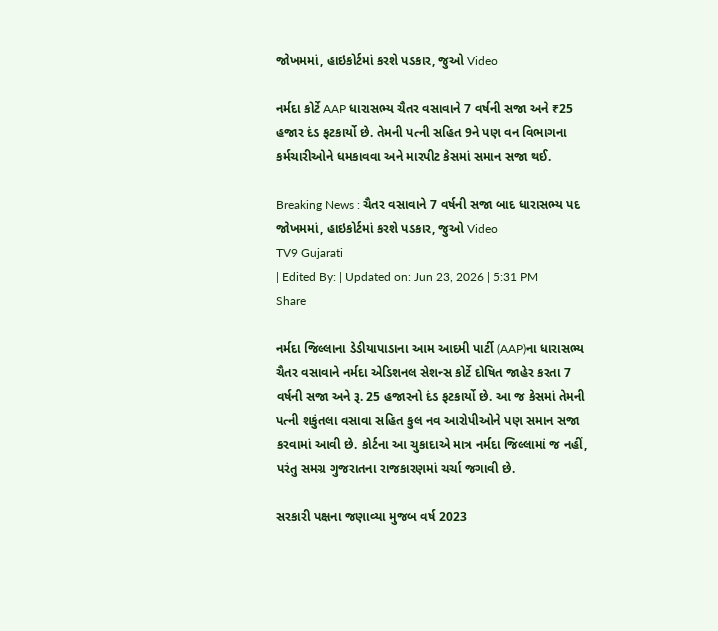જોખમમાં, હાઇકોર્ટમાં કરશે પડકાર, જુઓ Video

નર્મદા કોર્ટે AAP ધારાસભ્ય ચૈતર વસાવાને 7 વર્ષની સજા અને ₹25 હજાર દંડ ફટકાર્યો છે. તેમની પત્ની સહિત 9ને પણ વન વિભાગના કર્મચારીઓને ધમકાવવા અને મારપીટ કેસમાં સમાન સજા થઈ.

Breaking News : ચૈતર વસાવાને 7 વર્ષની સજા બાદ ધારાસભ્ય પદ જોખમમાં, હાઇકોર્ટમાં કરશે પડકાર, જુઓ Video
TV9 Gujarati
| Edited By: | Updated on: Jun 23, 2026 | 5:31 PM
Share

નર્મદા જિલ્લાના ડેડીયાપાડાના આમ આદમી પાર્ટી (AAP)ના ધારાસભ્ય ચૈતર વસાવાને નર્મદા એડિશનલ સેશન્સ કોર્ટે દોષિત જાહેર કરતા 7 વર્ષની સજા અને રૂ. 25 હજારનો દંડ ફટકાર્યો છે. આ જ કેસમાં તેમની પત્ની શકુંતલા વસાવા સહિત કુલ નવ આરોપીઓને પણ સમાન સજા કરવામાં આવી છે. કોર્ટના આ ચુકાદાએ માત્ર નર્મદા જિલ્લામાં જ નહીં, પરંતુ સમગ્ર ગુજરાતના રાજકારણમાં ચર્ચા જગાવી છે.

સરકારી પક્ષના જણાવ્યા મુજબ વર્ષ 2023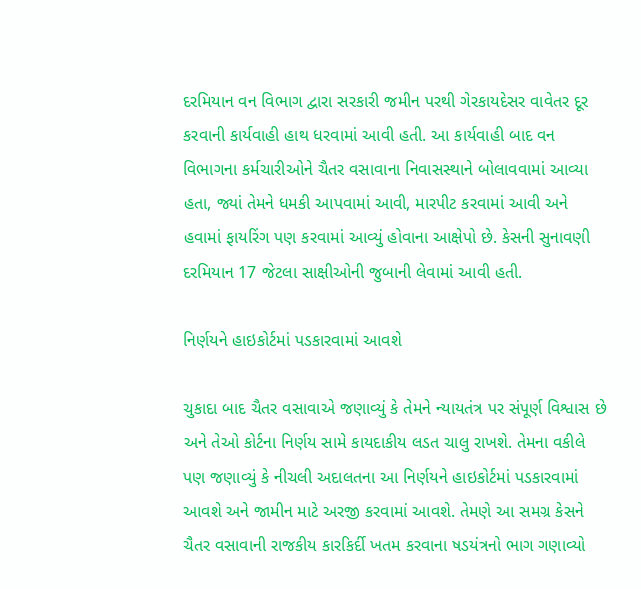દરમિયાન વન વિભાગ દ્વારા સરકારી જમીન પરથી ગેરકાયદેસર વાવેતર દૂર કરવાની કાર્યવાહી હાથ ધરવામાં આવી હતી. આ કાર્યવાહી બાદ વન વિભાગના કર્મચારીઓને ચૈતર વસાવાના નિવાસસ્થાને બોલાવવામાં આવ્યા હતા, જ્યાં તેમને ધમકી આપવામાં આવી, મારપીટ કરવામાં આવી અને હવામાં ફાયરિંગ પણ કરવામાં આવ્યું હોવાના આક્ષેપો છે. કેસની સુનાવણી દરમિયાન 17 જેટલા સાક્ષીઓની જુબાની લેવામાં આવી હતી.

નિર્ણયને હાઇકોર્ટમાં પડકારવામાં આવશે

ચુકાદા બાદ ચૈતર વસાવાએ જણાવ્યું કે તેમને ન્યાયતંત્ર પર સંપૂર્ણ વિશ્વાસ છે અને તેઓ કોર્ટના નિર્ણય સામે કાયદાકીય લડત ચાલુ રાખશે. તેમના વકીલે પણ જણાવ્યું કે નીચલી અદાલતના આ નિર્ણયને હાઇકોર્ટમાં પડકારવામાં આવશે અને જામીન માટે અરજી કરવામાં આવશે. તેમણે આ સમગ્ર કેસને ચૈતર વસાવાની રાજકીય કારકિર્દી ખતમ કરવાના ષડયંત્રનો ભાગ ગણાવ્યો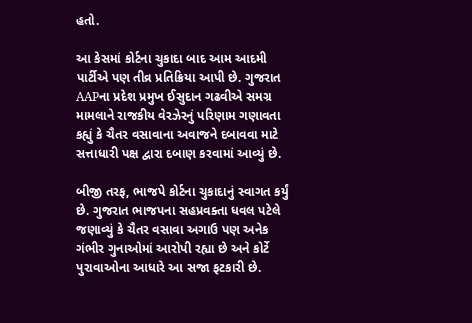હતો.

આ કેસમાં કોર્ટના ચુકાદા બાદ આમ આદમી પાર્ટીએ પણ તીવ્ર પ્રતિક્રિયા આપી છે. ગુજરાત AAPના પ્રદેશ પ્રમુખ ઈસુદાન ગઢવીએ સમગ્ર મામલાને રાજકીય વેરઝેરનું પરિણામ ગણાવતા કહ્યું કે ચૈતર વસાવાના અવાજને દબાવવા માટે સત્તાધારી પક્ષ દ્વારા દબાણ કરવામાં આવ્યું છે.

બીજી તરફ, ભાજપે કોર્ટના ચુકાદાનું સ્વાગત કર્યું છે. ગુજરાત ભાજપના સહપ્રવક્તા ધવલ પટેલે જણાવ્યું કે ચૈતર વસાવા અગાઉ પણ અનેક ગંભીર ગુનાઓમાં આરોપી રહ્યા છે અને કોર્ટે પુરાવાઓના આધારે આ સજા ફટકારી છે.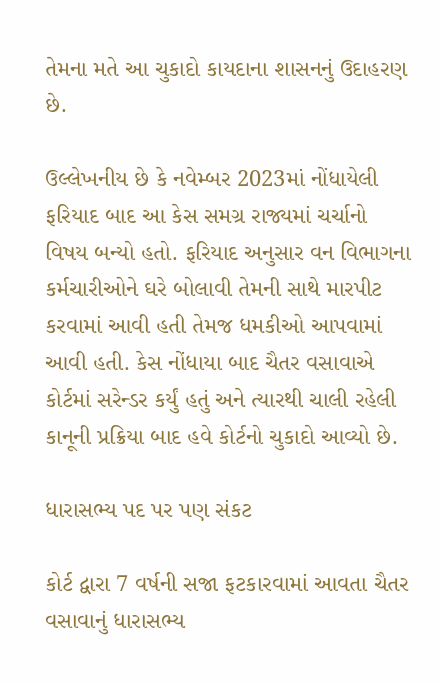તેમના મતે આ ચુકાદો કાયદાના શાસનનું ઉદાહરણ છે.

ઉલ્લેખનીય છે કે નવેમ્બર 2023માં નોંધાયેલી ફરિયાદ બાદ આ કેસ સમગ્ર રાજ્યમાં ચર્ચાનો વિષય બન્યો હતો. ફરિયાદ અનુસાર વન વિભાગના કર્મચારીઓને ઘરે બોલાવી તેમની સાથે મારપીટ કરવામાં આવી હતી તેમજ ધમકીઓ આપવામાં આવી હતી. કેસ નોંધાયા બાદ ચૈતર વસાવાએ કોર્ટમાં સરેન્ડર કર્યું હતું અને ત્યારથી ચાલી રહેલી કાનૂની પ્રક્રિયા બાદ હવે કોર્ટનો ચુકાદો આવ્યો છે.

ધારાસભ્ય પદ પર પણ સંકટ

કોર્ટ દ્વારા 7 વર્ષની સજા ફટકારવામાં આવતા ચૈતર વસાવાનું ધારાસભ્ય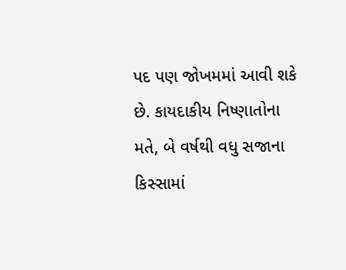પદ પણ જોખમમાં આવી શકે છે. કાયદાકીય નિષ્ણાતોના મતે, બે વર્ષથી વધુ સજાના કિસ્સામાં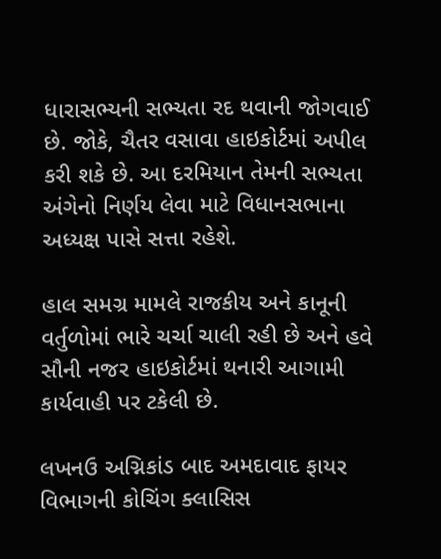ધારાસભ્યની સભ્યતા રદ થવાની જોગવાઈ છે. જોકે, ચૈતર વસાવા હાઇકોર્ટમાં અપીલ કરી શકે છે. આ દરમિયાન તેમની સભ્યતા અંગેનો નિર્ણય લેવા માટે વિધાનસભાના અધ્યક્ષ પાસે સત્તા રહેશે.

હાલ સમગ્ર મામલે રાજકીય અને કાનૂની વર્તુળોમાં ભારે ચર્ચા ચાલી રહી છે અને હવે સૌની નજર હાઇકોર્ટમાં થનારી આગામી કાર્યવાહી પર ટકેલી છે.

લખનઉ અગ્નિકાંડ બાદ અમદાવાદ ફાયર વિભાગની કોચિંગ ક્લાસિસ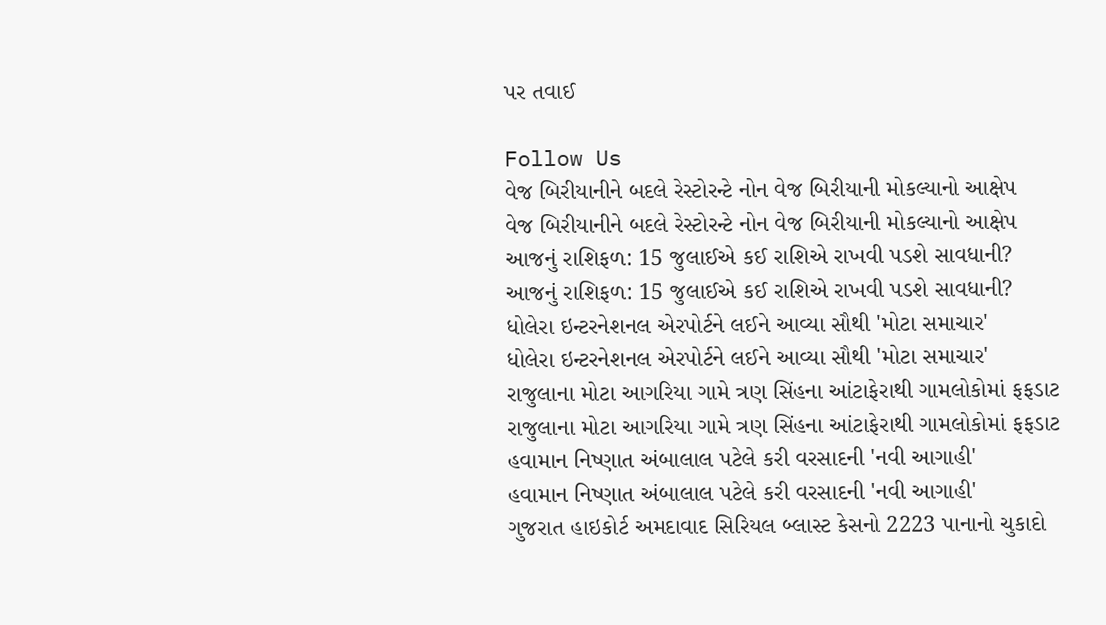પર તવાઈ

Follow Us
વેજ બિરીયાનીને બદલે રેસ્ટોરન્ટે નોન વેજ બિરીયાની મોકલ્યાનો આક્ષેપ
વેજ બિરીયાનીને બદલે રેસ્ટોરન્ટે નોન વેજ બિરીયાની મોકલ્યાનો આક્ષેપ
આજનું રાશિફળ: 15 જુલાઈએ કઈ રાશિએ રાખવી પડશે સાવધાની?
આજનું રાશિફળ: 15 જુલાઈએ કઈ રાશિએ રાખવી પડશે સાવધાની?
ધોલેરા ઇન્ટરનેશનલ એરપોર્ટને લઈને આવ્યા સૌથી 'મોટા સમાચાર'
ધોલેરા ઇન્ટરનેશનલ એરપોર્ટને લઈને આવ્યા સૌથી 'મોટા સમાચાર'
રાજુલાના મોટા આગરિયા ગામે ત્રણ સિંહના આંટાફેરાથી ગામલોકોમાં ફફડાટ
રાજુલાના મોટા આગરિયા ગામે ત્રણ સિંહના આંટાફેરાથી ગામલોકોમાં ફફડાટ
હવામાન નિષ્ણાત અંબાલાલ પટેલે કરી વરસાદની 'નવી આગાહી'
હવામાન નિષ્ણાત અંબાલાલ પટેલે કરી વરસાદની 'નવી આગાહી'
ગુજરાત હાઇકોર્ટ અમદાવાદ સિરિયલ બ્લાસ્ટ કેસનો 2223 પાનાનો ચુકાદો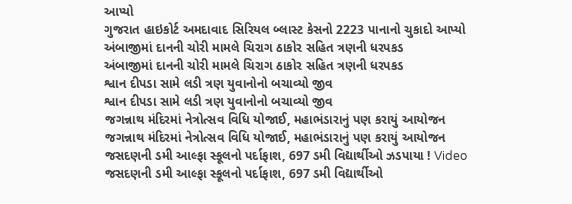આપ્યો
ગુજરાત હાઇકોર્ટ અમદાવાદ સિરિયલ બ્લાસ્ટ કેસનો 2223 પાનાનો ચુકાદો આપ્યો
અંબાજીમાં દાનની ચોરી મામલે ચિરાગ ઠાકોર સહિત ત્રણની ધરપકડ
અંબાજીમાં દાનની ચોરી મામલે ચિરાગ ઠાકોર સહિત ત્રણની ધરપકડ
શ્વાન દીપડા સામે લડી ત્રણ યુવાનોનો બચાવ્યો જીવ
શ્વાન દીપડા સામે લડી ત્રણ યુવાનોનો બચાવ્યો જીવ
જગન્નાથ મંદિરમાં નેત્રોત્સવ વિધિ યોજાઈ, મહાભંડારાનું પણ કરાયું આયોજન
જગન્નાથ મંદિરમાં નેત્રોત્સવ વિધિ યોજાઈ, મહાભંડારાનું પણ કરાયું આયોજન
જસદણની ડમી આલ્ફા સ્કૂલનો પર્દાફાશ, 697 ડમી વિદ્યાર્થીઓ ઝડપાયા ! Video
જસદણની ડમી આલ્ફા સ્કૂલનો પર્દાફાશ, 697 ડમી વિદ્યાર્થીઓ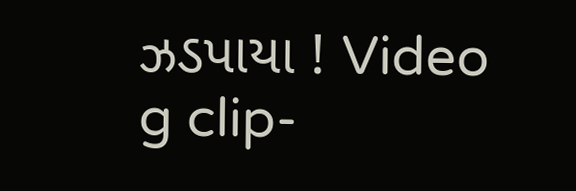ઝડપાયા ! Video
g clip-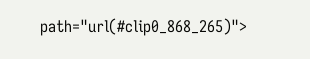path="url(#clip0_868_265)">